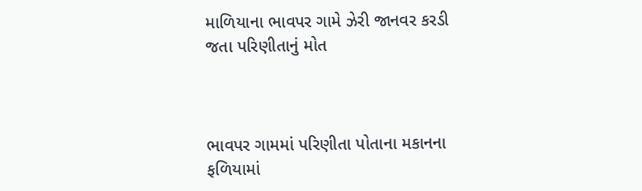માળિયાના ભાવપર ગામે ઝેરી જાનવર કરડી જતા પરિણીતાનું મોત



ભાવપર ગામમાં પરિણીતા પોતાના મકાનના ફળિયામાં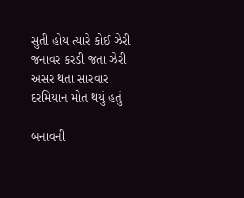સુતી હોય ત્યારે કોઈ ઝેરી જનાવર કરડી જતા ઝેરી અસર થતા સારવાર દરમિયાન મોત થયું હતું

બનાવની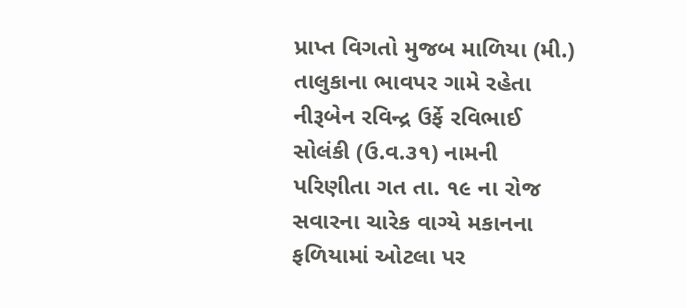પ્રાપ્ત વિગતો મુજબ માળિયા (મી.) તાલુકાના ભાવપર ગામે રહેતા નીરૂબેન રવિન્દ્ર ઉર્ફે રવિભાઈ સોલંકી (ઉ.વ.૩૧) નામની પરિણીતા ગત તા. ૧૯ ના રોજ સવારના ચારેક વાગ્યે મકાનના ફળિયામાં ઓટલા પર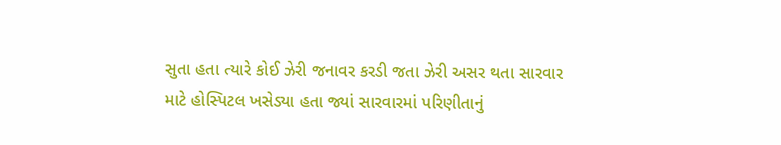સુતા હતા ત્યારે કોઈ ઝેરી જનાવર કરડી જતા ઝેરી અસર થતા સારવાર માટે હોસ્પિટલ ખસેડ્યા હતા જ્યાં સારવારમાં પરિણીતાનું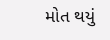મોત થયું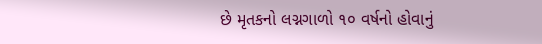છે મૃતકનો લગ્નગાળો ૧૦ વર્ષનો હોવાનું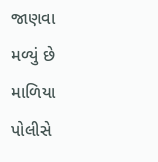જાણવા મળ્યું છે માળિયા પોલીસે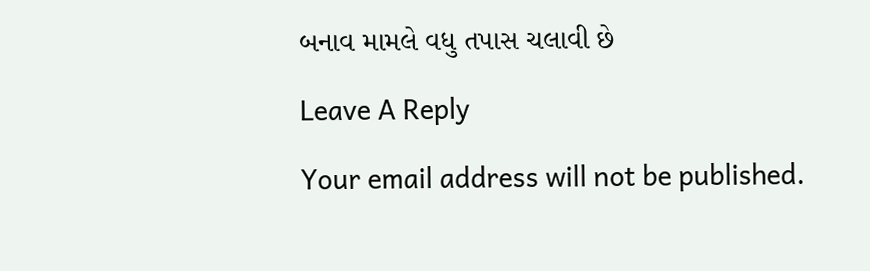બનાવ મામલે વધુ તપાસ ચલાવી છે

Leave A Reply

Your email address will not be published.